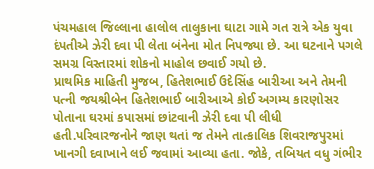પંચમહાલ જિલ્લાના હાલોલ તાલુકાના ઘાટા ગામે ગત રાત્રે એક યુવા દંપતીએ ઝેરી દવા પી લેતા બંનેના મોત નિપજ્યા છે. આ ઘટનાને પગલે સમગ્ર વિસ્તારમાં શોકનો માહોલ છવાઈ ગયો છે.
પ્રાથમિક માહિતી મુજબ, હિતેશભાઈ ઉદેસિંહ બારીઆ અને તેમની પત્ની જયશ્રીબેન હિતેશભાઈ બારીઆએ કોઈ અગમ્ય કારણોસર પોતાના ઘરમાં કપાસમાં છાંટવાની ઝેરી દવા પી લીધી હતી.પરિવારજનોને જાણ થતાં જ તેમને તાત્કાલિક શિવરાજપુરમાં ખાનગી દવાખાને લઈ જવામાં આવ્યા હતા. જોકે, તબિયત વધુ ગંભીર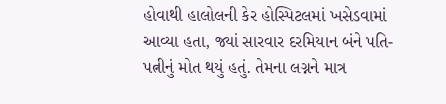હોવાથી હાલોલની કેર હોસ્પિટલમાં ખસેડવામાં આવ્યા હતા, જ્યાં સારવાર દરમિયાન બંને પતિ-પત્નીનું મોત થયું હતું. તેમના લગ્નને માત્ર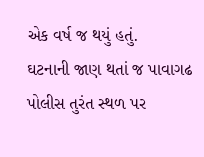એક વર્ષ જ થયું હતું.
ઘટનાની જાણ થતાં જ પાવાગઢ પોલીસ તુરંત સ્થળ પર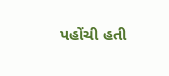પહોંચી હતી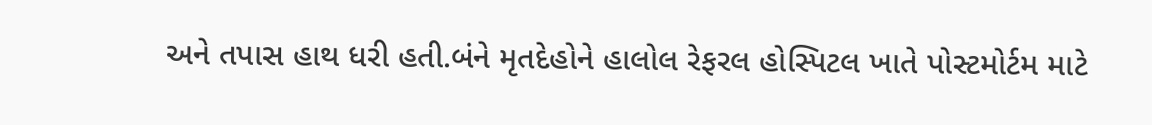અને તપાસ હાથ ધરી હતી.બંને મૃતદેહોને હાલોલ રેફરલ હોસ્પિટલ ખાતે પોસ્ટમોર્ટમ માટે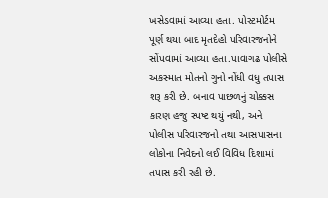ખસેડવામાં આવ્યા હતા. પોસ્ટમોર્ટમ પૂર્ણ થયા બાદ મૃતદેહો પરિવારજનોને સોંપવામાં આવ્યા હતા.પાવાગઢ પોલીસે અકસ્માત મોતનો ગુનો નોંધી વધુ તપાસ શરૂ કરી છે. બનાવ પાછળનું ચોક્કસ કારણ હજુ સ્પષ્ટ થયું નથી, અને પોલીસ પરિવારજનો તથા આસપાસના લોકોના નિવેદનો લઈ વિવિધ દિશામાં તપાસ કરી રહી છે.